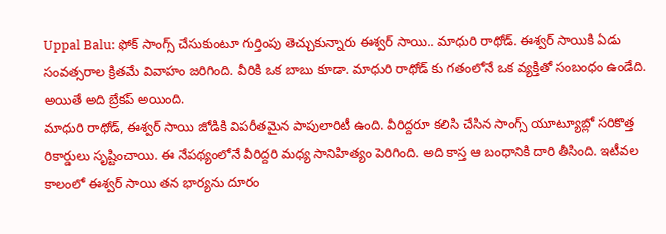Uppal Balu: ఫోక్ సాంగ్స్ చేసుకుంటూ గుర్తింపు తెచ్చుకున్నారు ఈశ్వర్ సాయి.. మాధురి రాథోడ్. ఈశ్వర్ సాయికి ఏడు సంవత్సరాల క్రితమే వివాహం జరిగింది. వీరికి ఒక బాబు కూడా. మాధురి రాథోడ్ కు గతంలోనే ఒక వ్యక్తితో సంబంధం ఉండేది. అయితే అది బ్రేకప్ అయింది.
మాధురి రాథోడ్, ఈశ్వర్ సాయి జోడికి విపరీతమైన పాపులారిటీ ఉంది. వీరిద్దరూ కలిసి చేసిన సాంగ్స్ యూట్యూబ్లో సరికొత్త రికార్డులు సృష్టించాయి. ఈ నేపథ్యంలోనే వీరిద్దరి మధ్య సానిహిత్యం పెరిగింది. అది కాస్త ఆ బంధానికి దారి తీసింది. ఇటీవల కాలంలో ఈశ్వర్ సాయి తన భార్యను దూరం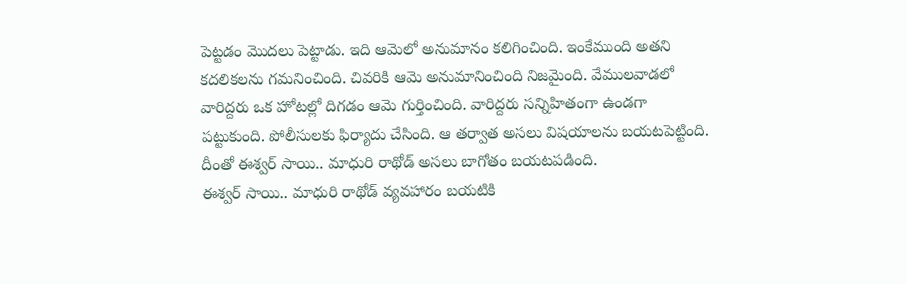పెట్టడం మొదలు పెట్టాడు. ఇది ఆమెలో అనుమానం కలిగించింది. ఇంకేముంది అతని కదలికలను గమనించింది. చివరికి ఆమె అనుమానించింది నిజమైంది. వేములవాడలో వారిద్దరు ఒక హోటల్లో దిగడం ఆమె గుర్తించింది. వారిద్దరు సన్నిహితంగా ఉండగా పట్టుకుంది. పోలీసులకు ఫిర్యాదు చేసింది. ఆ తర్వాత అసలు విషయాలను బయటపెట్టింది. దీంతో ఈశ్వర్ సాయి.. మాధురి రాథోడ్ అసలు బాగోతం బయటపడింది.
ఈశ్వర్ సాయి.. మాధురి రాథోడ్ వ్యవహారం బయటికి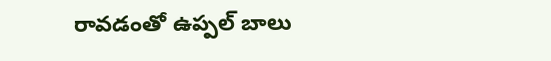రావడంతో ఉప్పల్ బాలు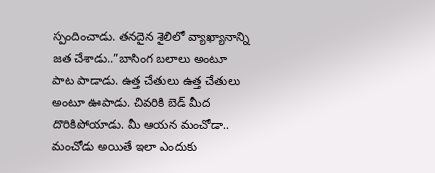స్పందించాడు. తనదైన శైలిలో వ్యాఖ్యానాన్ని జత చేశాడు..”బాసింగ బలాలు అంటూ పాట పాడాడు. ఉత్త చేతులు ఉత్త చేతులు అంటూ ఊపాడు. చివరికి బెడ్ మీద దొరికిపోయాడు. మీ ఆయన మంచోడా.. మంచోడు అయితే ఇలా ఎందుకు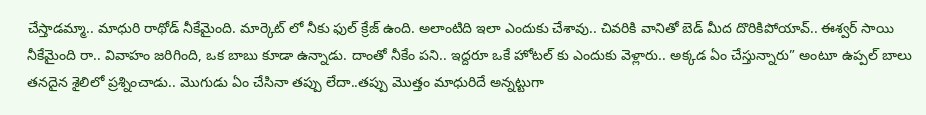చేస్తాడమ్మా.. మాధురి రాథోడ్ నీకేమైంది. మార్కెట్ లో నీకు ఫుల్ క్రేజ్ ఉంది. అలాంటిది ఇలా ఎందుకు చేశావు.. చివరికి వానితో బెడ్ మీద దొరికిపోయావ్.. ఈశ్వర్ సాయి నీకేమైంది రా.. వివాహం జరిగింది, ఒక బాబు కూడా ఉన్నాడు. దాంతో నీకేం పని.. ఇద్దరూ ఒకే హోటల్ కు ఎందుకు వెళ్లారు.. అక్కడ ఏం చేస్తున్నారు” అంటూ ఉప్పల్ బాలు తనదైన శైలిలో ప్రశ్నించాడు.. మొగుడు ఏం చేసినా తప్పు లేదా..తప్పు మొత్తం మాధురిదే అన్నట్టుగా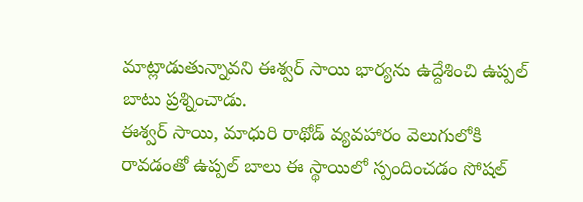మాట్లాడుతున్నావని ఈశ్వర్ సాయి భార్యను ఉద్దేశించి ఉప్పల్ బాటు ప్రశ్నించాడు.
ఈశ్వర్ సాయి, మాధురి రాథోడ్ వ్యవహారం వెలుగులోకి రావడంతో ఉప్పల్ బాలు ఈ స్థాయిలో స్పందించడం సోషల్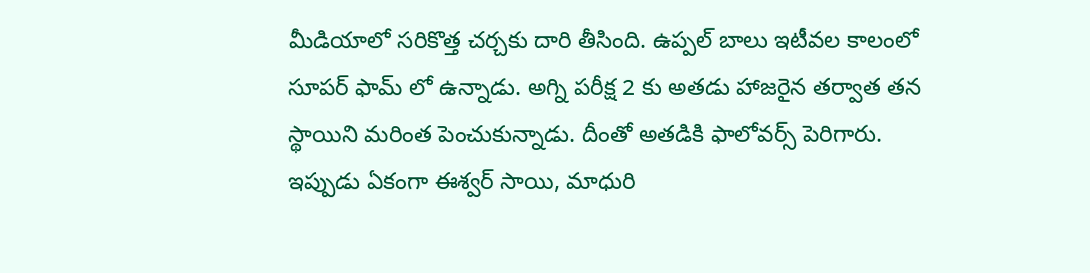మీడియాలో సరికొత్త చర్చకు దారి తీసింది. ఉప్పల్ బాలు ఇటీవల కాలంలో సూపర్ ఫామ్ లో ఉన్నాడు. అగ్ని పరీక్ష 2 కు అతడు హాజరైన తర్వాత తన స్థాయిని మరింత పెంచుకున్నాడు. దీంతో అతడికి ఫాలోవర్స్ పెరిగారు. ఇప్పుడు ఏకంగా ఈశ్వర్ సాయి, మాధురి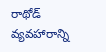రాథోడ్ వ్యవహారాన్ని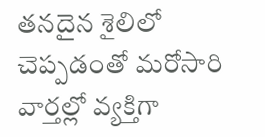తనదైన శైలిలో చెప్పడంతో మరోసారి వార్తల్లో వ్యక్తిగా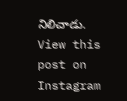నిలిచాడు.
View this post on Instagram